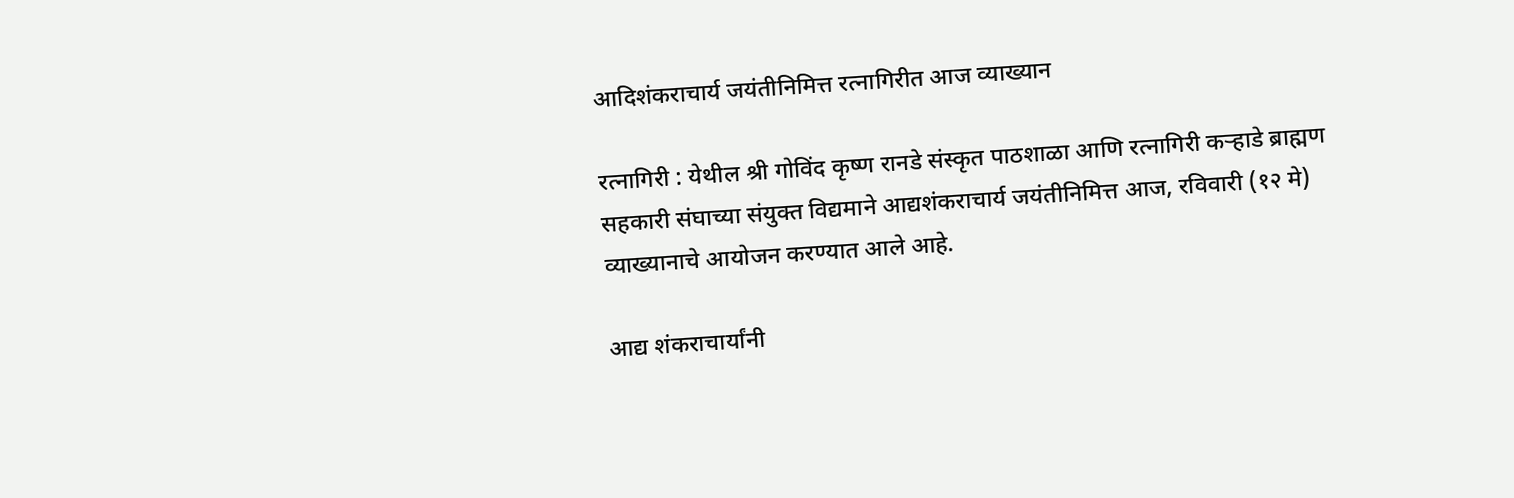आदिशंकराचार्य जयंतीनिमित्त रत्नागिरीत आज व्याख्यान

रत्नागिरी : येथील श्री गोविंद कृष्ण रानडे संस्कृत पाठशाळा आणि रत्नागिरी कऱ्हाडे ब्राह्मण सहकारी संघाच्या संयुक्त विद्यमाने आद्यशंकराचार्य जयंतीनिमित्त आज, रविवारी (१२ मे) व्याख्यानाचे आयोजन करण्यात आले आहे.

आद्य शंकराचार्यांनी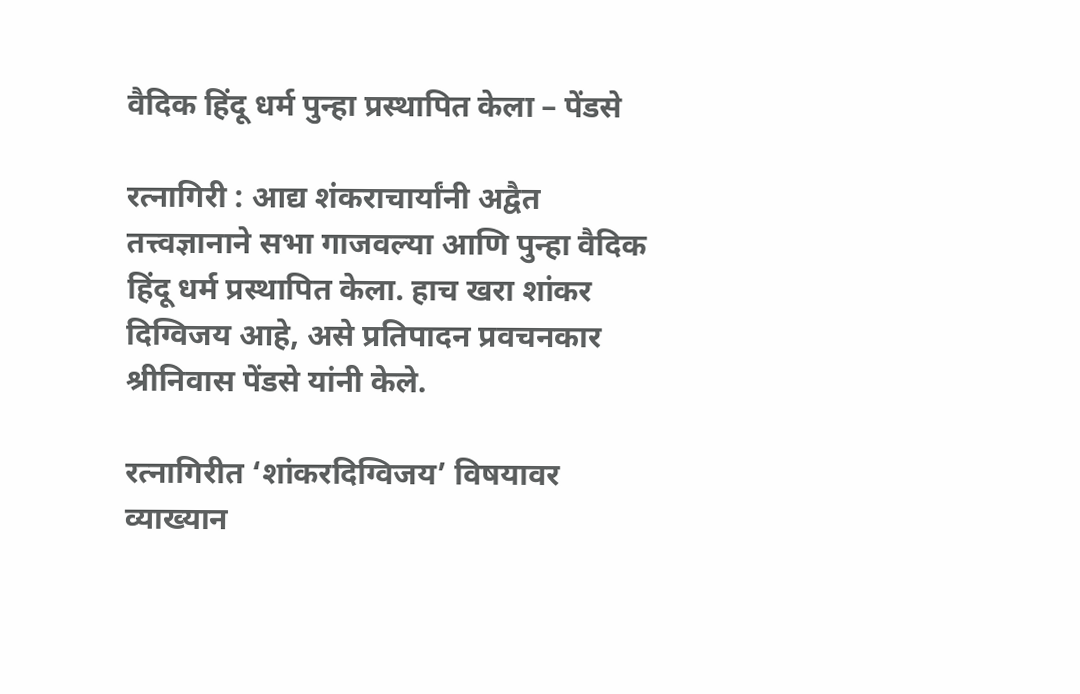वैदिक हिंदू धर्म पुन्हा प्रस्थापित केला – पेंडसे

रत्नागिरी : आद्य शंकराचार्यांनी अद्वैत तत्त्वज्ञानाने सभा गाजवल्या आणि पुन्हा वैदिक हिंदू धर्म प्रस्थापित केला. हाच खरा शांकर दिग्विजय आहे, असे प्रतिपादन प्रवचनकार श्रीनिवास पेंडसे यांनी केले.

रत्नागिरीत ‘शांकरदिग्विजय’ विषयावर व्याख्यान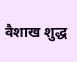वैशाख शुद्ध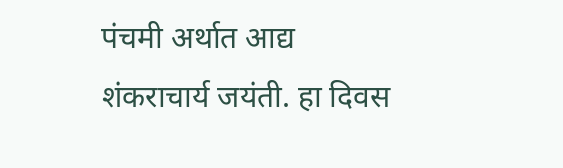पंचमी अर्थात आद्य शंकराचार्य जयंती. हा दिवस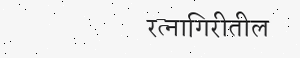रत्नागिरीतील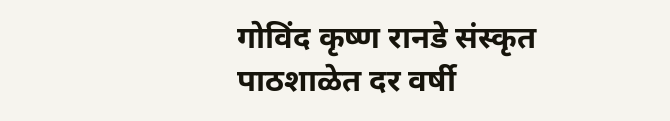गोविंद कृष्ण रानडे संस्कृत पाठशाळेत दर वर्षी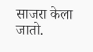साजरा केला जातो.